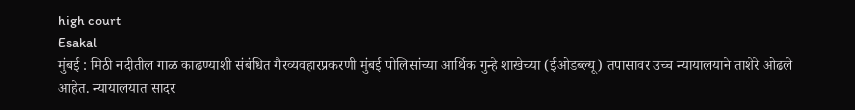high court
Esakal
मुंबई : मिठी नदीतील गाळ काढण्याशी संबंधित गैरव्यवहारप्रकरणी मुंबई पोलिसांच्या आर्थिक गुन्हे शाखेच्या (ईओडब्ल्यू) तपासावर उच्च न्यायालयाने ताशेरे ओढले आहेत. न्यायालयात सादर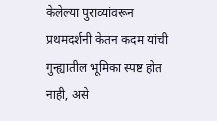केलेल्या पुराव्यांवरून प्रथमदर्शनी केतन कदम यांची गुन्ह्यातील भूमिका स्पष्ट होत नाही, असे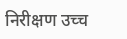निरीक्षण उच्च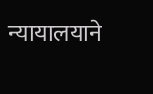न्यायालयाने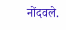नोंदवले.